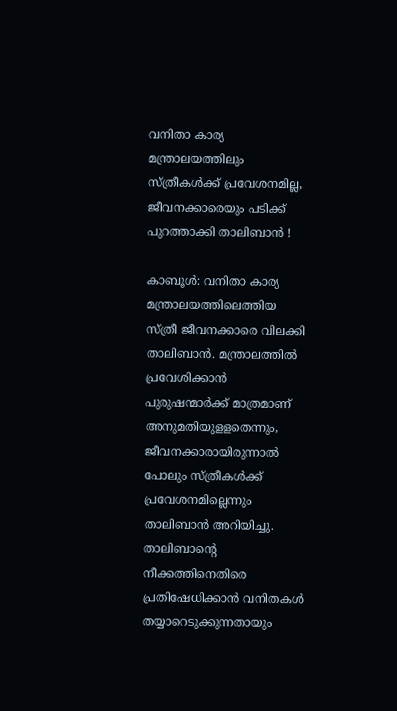വനിതാ കാര്യ മന്ത്രാലയത്തിലും സ്ത്രീകള്‍ക്ക് പ്രവേശനമില്ല, ജീവനക്കാരെയും പടിക്ക് പുറത്താക്കി താലിബാന്‍ !

കാബൂള്‍: വനിതാ കാര്യ മന്ത്രാലയത്തിലെത്തിയ സ്ത്രീ ജീവനക്കാരെ വിലക്കി താലിബാന്‍. മന്ത്രാലത്തില്‍ പ്രവേശിക്കാന്‍ പുരുഷന്മാര്‍ക്ക് മാത്രമാണ് അനുമതിയുളളതെന്നും, ജീവനക്കാരായിരുന്നാല്‍ പോലും സ്ത്രീകള്‍ക്ക് പ്രവേശനമില്ലെന്നും താലിബാന്‍ അറിയിച്ചു. താലിബാന്റെ നീക്കത്തിനെതിരെ പ്രതിഷേധിക്കാന്‍ വനിതകള്‍ തയ്യാറെടുക്കുന്നതായും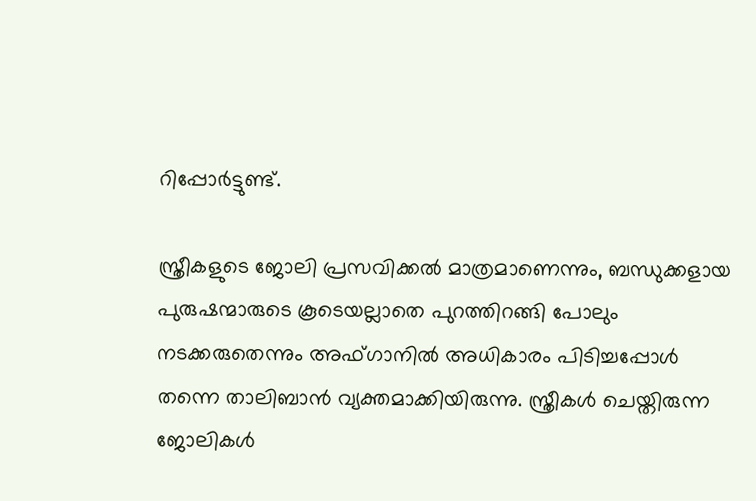റിപ്പോര്‍ട്ടുണ്ട്.

സ്ത്രീകളുടെ ജോലി പ്രസവിക്കല്‍ മാത്രമാണെന്നും, ബന്ധുക്കളായ പുരുഷന്മാരുടെ കൂടെയല്ലാതെ പുറത്തിറങ്ങി പോലും നടക്കരുതെന്നും അഫ്ഗാനില്‍ അധികാരം പിടിച്ചപ്പോള്‍ തന്നെ താലിബാന്‍ വ്യക്തമാക്കിയിരുന്നു. സ്ത്രീകള്‍ ചെയ്തിരുന്ന ജോലികള്‍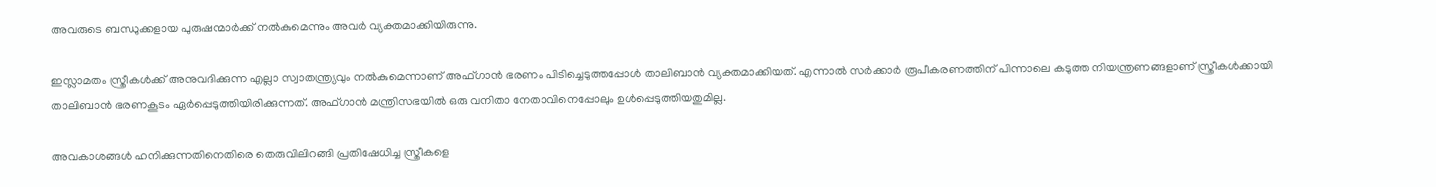അവരുടെ ബന്ധുക്കളായ പുരുഷന്മാര്‍ക്ക് നല്‍കുമെന്നും അവര്‍ വ്യക്തമാക്കിയിരുന്നു.

ഇസ്ലാമതം സ്ത്രീകള്‍ക്ക് അനുവദിക്കുന്ന എല്ലാ സ്വാതന്ത്ര്യവും നല്‍കുമെന്നാണ് അഫ്ഗാന്‍ ഭരണം പിടിച്ചെടുത്തപ്പോള്‍ താലിബാന്‍ വ്യക്തമാക്കിയത്. എന്നാല്‍ സര്‍ക്കാര്‍ രൂപീകരണത്തിന് പിന്നാലെ കടുത്ത നിയന്ത്രണങ്ങളാണ് സ്ത്രീകള്‍ക്കായി താലിബാന്‍ ഭരണകൂടം ഏര്‍പ്പെടുത്തിയിരിക്കുന്നത്. അഫ്ഗാന്‍ മന്ത്രിസഭയില്‍ ഒരു വനിതാ നേതാവിനെപ്പോലും ഉള്‍പ്പെടുത്തിയതുമില്ല.

അവകാശങ്ങള്‍ ഹനിക്കുന്നതിനെതിരെ തെരുവിലിറങ്ങി പ്രതിഷേധിച്ച സ്ത്രീകളെ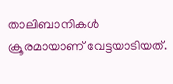താലിബാനികള്‍ ക്രൂരമായാണ് വേട്ടയാടിയത്.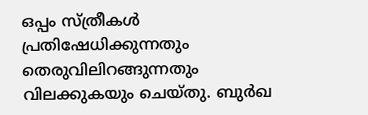ഒപ്പം സ്ത്രീകള്‍ പ്രതിഷേധിക്കുന്നതും തെരുവിലിറങ്ങുന്നതും വിലക്കുകയും ചെയ്തു. ബുര്‍ഖ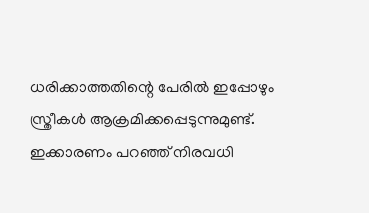ധരിക്കാത്തതിന്റെ പേരില്‍ ഇപ്പോഴും സ്ത്രീകള്‍ ആക്രമിക്കപ്പെടുന്നുമുണ്ട്. ഇക്കാരണം പറഞ്ഞ് നിരവധി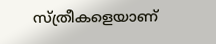സ്ത്രീകളെയാണ്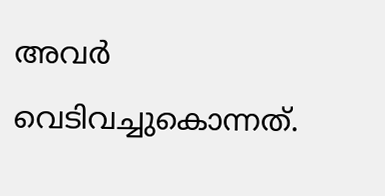അവര്‍ വെടിവച്ചുകൊന്നത്.